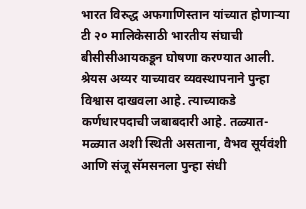भारत विरुद्ध अफगाणिस्तान यांच्यात होणाऱ्या टी २० मालिकेसाठी भारतीय संघाची बीसीसीआयकडून घोषणा करण्यात आली. श्रेयस अय्यर याच्यावर व्यवस्थापनाने पुन्हा विश्वास दाखवला आहे. त्याच्याकडे कर्णधारपदाची जबाबदारी आहे. तळ्यात-मळ्यात अशी स्थिती असताना, वैभव सूर्यवंशी आणि संजू सॅमसनला पुन्हा संधी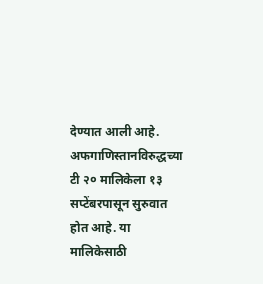देण्यात आली आहे.
अफगाणिस्तानविरुद्धच्या टी २० मालिकेला १३ सप्टेंबरपासून सुरुवात होत आहे. या मालिकेसाठी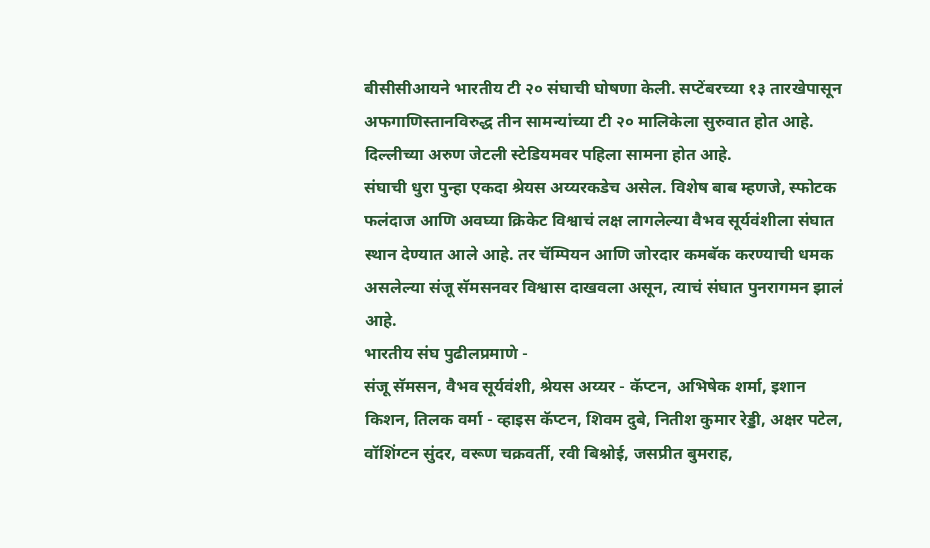बीसीसीआयने भारतीय टी २० संघाची घोषणा केली. सप्टेंबरच्या १३ तारखेपासून अफगाणिस्तानविरुद्ध तीन सामन्यांच्या टी २० मालिकेला सुरुवात होत आहे. दिल्लीच्या अरुण जेटली स्टेडियमवर पहिला सामना होत आहे.
संघाची धुरा पुन्हा एकदा श्रेयस अय्यरकडेच असेल. विशेष बाब म्हणजे, स्फोटक फलंदाज आणि अवघ्या क्रिकेट विश्वाचं लक्ष लागलेल्या वैभव सूर्यवंशीला संघात स्थान देण्यात आले आहे. तर चॅम्पियन आणि जोरदार कमबॅक करण्याची धमक असलेल्या संजू सॅमसनवर विश्वास दाखवला असून, त्याचं संघात पुनरागमन झालं आहे.
भारतीय संघ पुढीलप्रमाणे -
संजू सॅमसन, वैभव सूर्यवंशी, श्रेयस अय्यर - कॅप्टन, अभिषेक शर्मा, इशान किशन, तिलक वर्मा - व्हाइस कॅप्टन, शिवम दुबे, नितीश कुमार रेड्डी, अक्षर पटेल, वॉशिंग्टन सुंदर, वरूण चक्रवर्ती, रवी बिश्नोई, जसप्रीत बुमराह,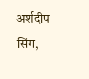अर्शदीप सिंग,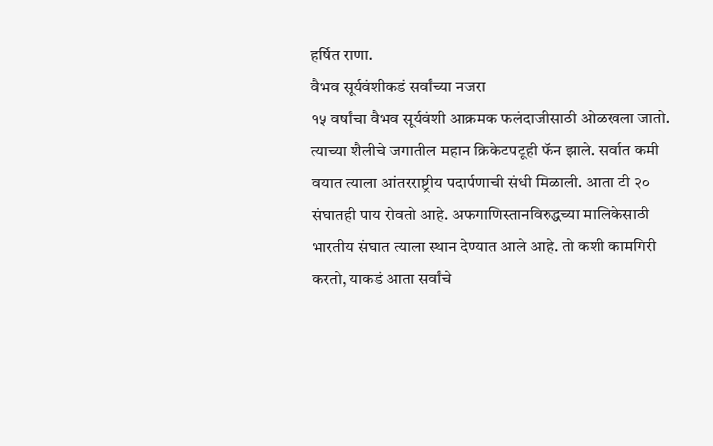हर्षित राणा.
वैभव सूर्यवंशीकडं सर्वांच्या नजरा
१५ वर्षांचा वैभव सूर्यवंशी आक्रमक फलंदाजीसाठी ओळखला जातो. त्याच्या शैलीचे जगातील महान क्रिकेटपटूही फॅन झाले. सर्वात कमी वयात त्याला आंतरराष्ट्रीय पदार्पणाची संधी मिळाली. आता टी २० संघातही पाय रोवतो आहे. अफगाणिस्तानविरुद्धच्या मालिकेसाठी भारतीय संघात त्याला स्थान देण्यात आले आहे. तो कशी कामगिरी करतो, याकडं आता सर्वांचे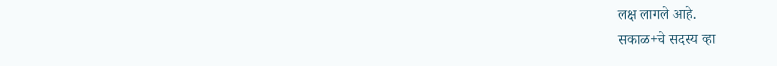लक्ष लागले आहे.
सकाळ+चे सदस्य व्हा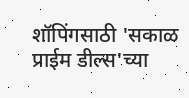शॉपिंगसाठी 'सकाळ प्राईम डील्स'च्या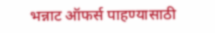भन्नाट ऑफर्स पाहण्यासाठी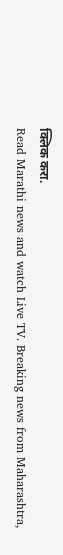क्लिक करा.
Read Marathi news and watch Live TV. Breaking news from Maharashtra,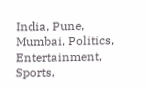India, Pune, Mumbai, Politics, Entertainment, Sports,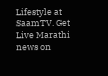Lifestyle at SaamTV. Get Live Marathi news on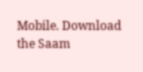Mobile. Download the Saam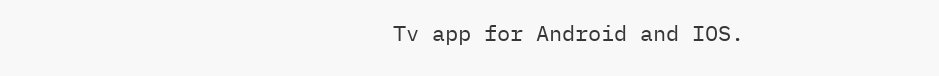Tv app for Android and IOS.